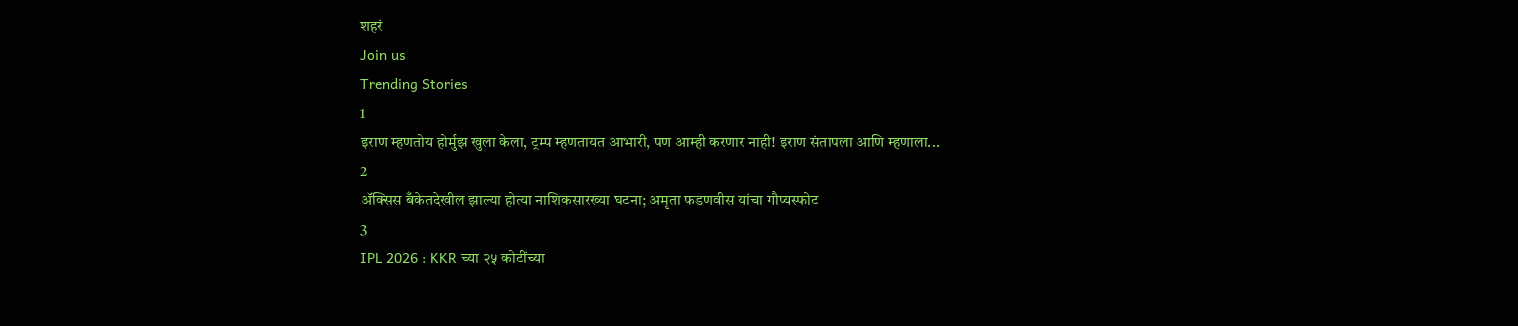शहरं
Join us
Trending Stories
1
इराण म्हणतोय होर्मुझ खुला केला, ट्रम्प म्हणतायत आभारी, पण आम्ही करणार नाही! इराण संतापला आणि म्हणाला...
2
ॲक्सिस बँकेतदेखील झाल्या होत्या नाशिकसारख्या घटना; अमृता फडणवीस यांचा गौप्यस्फोट
3
IPL 2026 : KKR च्या २५ कोटींच्या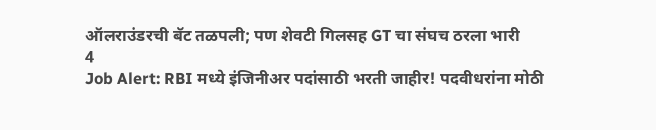ऑलराउंडरची बॅट तळपली; पण शेवटी गिलसह GT चा संघच ठरला भारी
4
Job Alert: RBI मध्ये इंजिनीअर पदांसाठी भरती जाहीर! पदवीधरांना मोठी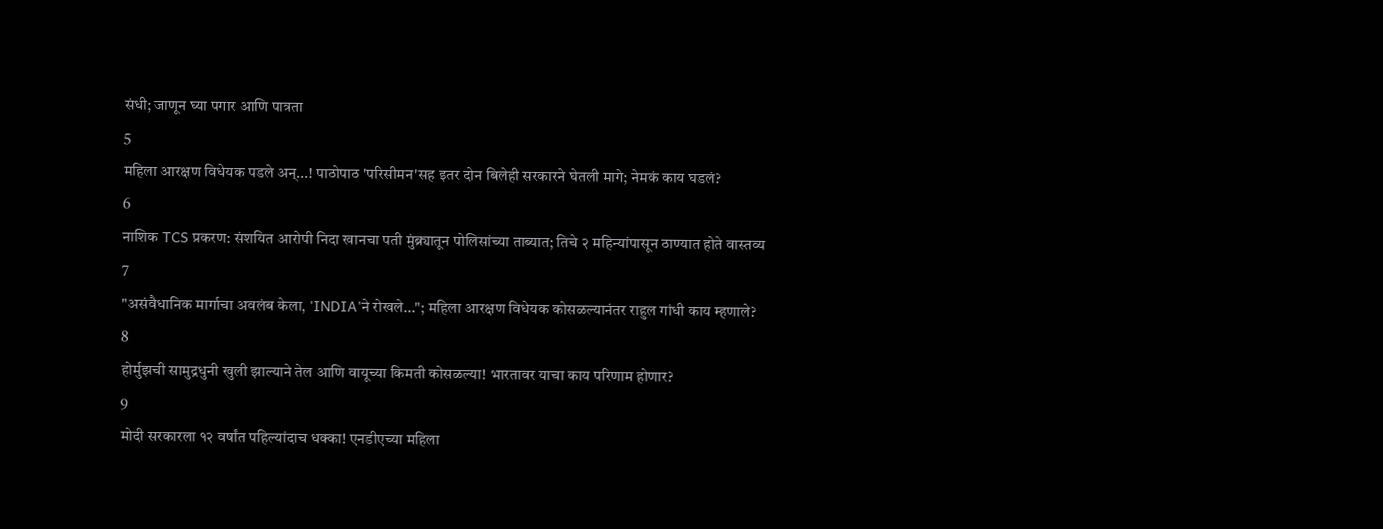संधी; जाणून घ्या पगार आणि पात्रता
5
महिला आरक्षण विधेयक पडले अन्...! पाठोपाठ 'परिसीमन'सह इतर दोन बिलेही सरकारने घेतली मागे; नेमकं काय घडलं?
6
नाशिक TCS प्रकरण: संशयित आरोपी निदा खानचा पती मुंब्र्यातून पोलिसांच्या ताब्यात; तिचे २ महिन्यांपासून ठाण्यात होते वास्तव्य
7
"असंवैधानिक मार्गाचा अवलंब केला, 'INDIA'ने रोखले..."; महिला आरक्षण विधेयक कोसळल्यानंतर राहुल गांधी काय म्हणाले?
8
होर्मुझची सामुद्रधुनी खुली झाल्याने तेल आणि वायूच्या किमती कोसळल्या! भारतावर याचा काय परिणाम होणार?
9
मोदी सरकारला १२ वर्षांत पहिल्यांदाच धक्का! एनडीएच्या महिला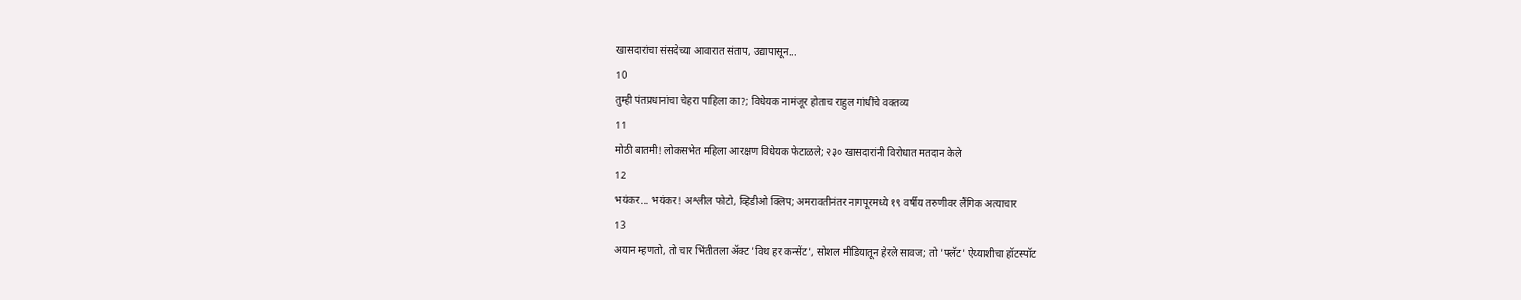खासदारांचा संसदेच्या आवारात संताप, उद्यापासून...
10
तुम्ही पंतप्रधानांचा चेहरा पाहिला का?; विधेयक नामंजूर होताच राहुल गांधींचे वक्तव्य
11
मोठी बातमी! लोकसभेत महिला आरक्षण विधेयक फेटाळले; २३० खासदारांनी विरोधात मतदान केले
12
भयंकर... भयंकर! अश्लील फोटो, व्हिडीओ क्लिप; अमरावतीनंतर नागपूरमध्ये १९ वर्षीय तरुणीवर लैंगिक अत्याचार
13
अयान म्हणतो, तो चार भिंतीतला अ‍ॅक्ट 'विथ हर कन्सेंट', सोशल मीडियातून हेरले सावज; तो 'फ्लॅट' ऐय्याशीचा हॉटस्पॉट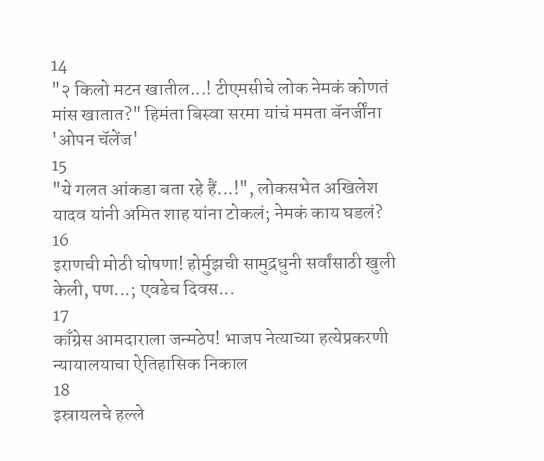14
"२ किलो मटन खातील...! टीएमसीचे लोक नेमकं कोणतं मांस खातात?" हिमंता बिस्वा सरमा यांचं ममता बॅनर्जींना 'ओपन चॅलेंज'
15
"ये गलत आंकडा बता रहे हैं...!", लोकसभेत अखिलेश यादव यांनी अमित शाह यांना टोकलं; नेमकं काय घडलं?
16
इराणची मोठी घोषणा! होर्मुझची सामुद्रधुनी सर्वांसाठी खुली केली, पण...; एवढेच दिवस...
17
काँग्रेस आमदाराला जन्मठेप! भाजप नेत्याच्या हत्येप्रकरणी न्यायालयाचा ऐतिहासिक निकाल
18
इस्रायलचे हल्ले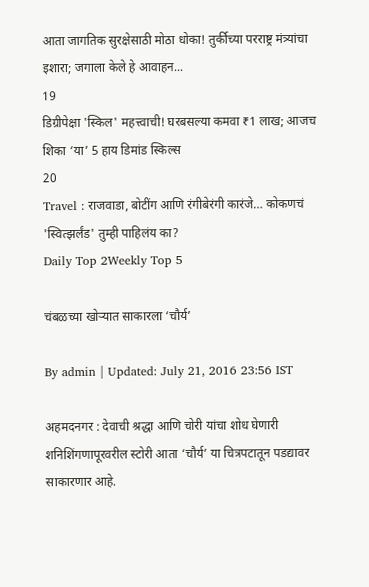आता जागतिक सुरक्षेसाठी मोठा धोका! तुर्कीच्या परराष्ट्र मंत्र्यांचा इशारा; जगाला केले हे आवाहन...
19
डिग्रीपेक्षा 'स्किल' महत्त्वाची! घरबसल्या कमवा ₹1 लाख; आजच शिका ‘या’ 5 हाय डिमांड स्किल्स
20
Travel : राजवाडा, बोटींग आणि रंगीबेरंगी कारंजे… कोकणचं 'स्वित्झर्लंड' तुम्ही पाहिलंय का?
Daily Top 2Weekly Top 5

चंबळच्या खोऱ्यात साकारला ‘चौर्य’

By admin | Updated: July 21, 2016 23:56 IST

अहमदनगर : देवाची श्रद्धा आणि चोरी यांचा शोध घेणारी शनिशिंगणापूरवरील स्टोरी आता ‘चौर्य’ या चित्रपटातून पडद्यावर साकारणार आहे.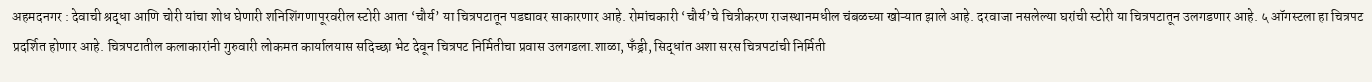अहमदनगर : देवाची श्रद्धा आणि चोरी यांचा शोध घेणारी शनिशिंगणापूरवरील स्टोरी आता ‘चौर्य’ या चित्रपटातून पडद्यावर साकारणार आहे. रोमांचकारी ‘चौर्य’चे चित्रीकरण राजस्थानमधील चंबळच्या खोऱ्यात झाले आहे. दरवाजा नसलेल्या घरांची स्टोरी या चित्रपटातून उलगडणार आहे. ५ ऑगस्टला हा चित्रपट प्रदर्शित होणार आहे. चित्रपटातील कलाकारांनी गुरुवारी लोकमत कार्यालयास सदिच्छा भेट देवून चित्रपट निर्मितीचा प्रवास उलगडला.शाळा, फँड्री, सिद्धांत अशा सरस चित्रपटांची निर्मिती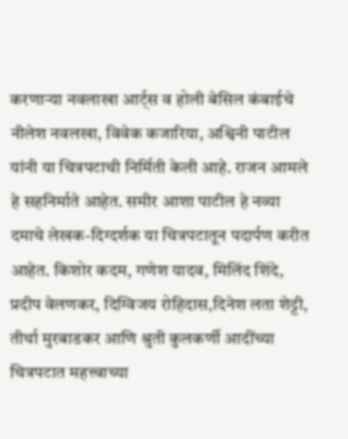करणाऱ्या नवलाखा आर्ट्स व होली बेसिल कंबाईचे नीलेश नवलखा, विवेक कजारिया, अश्विनी पाटील यांनी या चित्रपटाची निर्मिती केली आहे. राजन आमले हे सहनिर्माते आहेत. समीर आशा पाटील हे नव्या दमाचे लेखक-दिग्दर्शक या चित्रपटातून पदार्पण करीत आहेत. किशोर कदम, गणेश यादव, मिलिंद शिंदे, प्रदीप वेलणकर, दिग्विजय रोहिदास,दिनेश लता शेट्टी, तीर्था मुरबाडकर आणि श्रुती कुलकर्णी आदींच्या चित्रपटात महत्त्वाच्या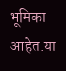भूमिका आहेत.या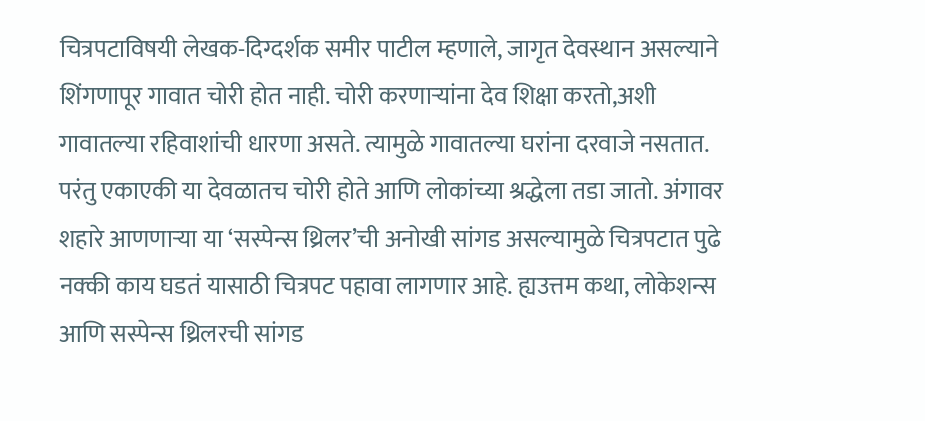चित्रपटाविषयी लेखक-दिग्दर्शक समीर पाटील म्हणाले, जागृत देवस्थान असल्याने शिंगणापूर गावात चोरी होत नाही. चोरी करणाऱ्यांना देव शिक्षा करतो,अशी गावातल्या रहिवाशांची धारणा असते. त्यामुळे गावातल्या घरांना दरवाजे नसतात. परंतु एकाएकी या देवळातच चोरी होते आणि लोकांच्या श्रद्धेला तडा जातो. अंगावर शहारे आणणाऱ्या या ‘सस्पेन्स थ्रिलर’ची अनोखी सांगड असल्यामुळे चित्रपटात पुढे नक्की काय घडतं यासाठी चित्रपट पहावा लागणार आहे. ह्यउत्तम कथा, लोकेशन्स आणि सस्पेन्स थ्रिलरची सांगड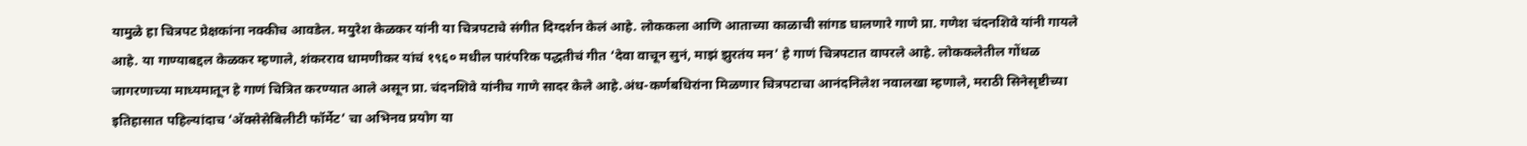यामुळे हा चित्रपट प्रेक्षकांना नक्कीच आवडेल. मयुरेश केळकर यांनी या चित्रपटाचे संगीत दिग्दर्शन केलं आहे. लोककला आणि आताच्या काळाची सांगड घालणारे गाणे प्रा. गणेश चंदनशिवे यांनी गायले आहे. या गाण्याबद्दल केळकर म्हणाले, शंकरराव धामणीकर यांचं १९६० मधील पारंपरिक पद्धतीचं गीत ‘देवा वाचून सुनं, माझं झुरतंय मन’ हे गाणं चित्रपटात वापरले आहे. लोककलेतील गोंधळ जागरणाच्या माध्यमातून हे गाणं चित्रित करण्यात आले असून प्रा. चंदनशिवे यांनीच गाणे सादर केले आहे.अंध-कर्णबधिरांना मिळणार चित्रपटाचा आनंदनिलेश नवालखा म्हणाले, मराठी सिनेसृष्टीच्या इतिहासात पहिल्यांदाच ‘अ‍ॅक्सेसेबिलीटी फॉर्मेट’ चा अभिनव प्रयोग या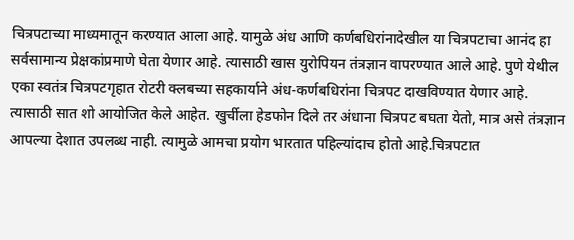चित्रपटाच्या माध्यमातून करण्यात आला आहे. यामुळे अंध आणि कर्णबधिरांनादेखील या चित्रपटाचा आनंद हा सर्वसामान्य प्रेक्षकांप्रमाणे घेता येणार आहे. त्यासाठी खास युरोपियन तंत्रज्ञान वापरण्यात आले आहे. पुणे येथील एका स्वतंत्र चित्रपटगृहात रोटरी क्लबच्या सहकार्याने अंध-कर्णबधिरांना चित्रपट दाखविण्यात येणार आहे. त्यासाठी सात शो आयोजित केले आहेत. खुर्चीला हेडफोन दिले तर अंधाना चित्रपट बघता येतो, मात्र असे तंत्रज्ञान आपल्या देशात उपलब्ध नाही. त्यामुळे आमचा प्रयोग भारतात पहिल्यांदाच होतो आहे.चित्रपटात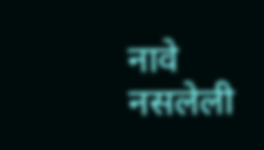नावे नसलेली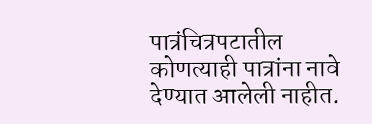पात्रंचित्रपटातील कोणत्याही पात्रांना नावे देण्यात आलेली नाहीत.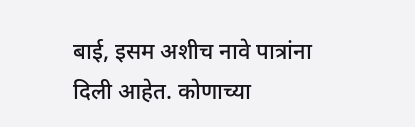बाई, इसम अशीच नावे पात्रांना दिली आहेत. कोणाच्या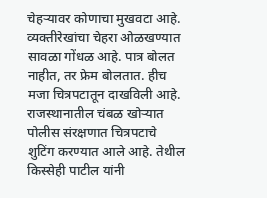चेहऱ्यावर कोणाचा मुखवटा आहे. व्यक्तीरेखांचा चेहरा ओळखण्यात सावळा गोंधळ आहे. पात्र बोलत नाहीत, तर फ्रेम बोलतात. हीच मजा चित्रपटातून दाखविली आहे. राजस्थानातील चंबळ खोऱ्यात पोलीस संरक्षणात चित्रपटाचे शुटिंग करण्यात आले आहे. तेथील किस्सेही पाटील यांनी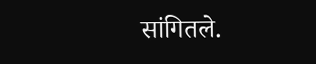सांगितले.